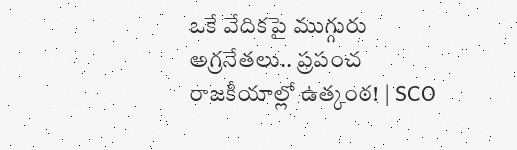ఒకే వేదికపై ముగ్గురు అగ్రనేతలు.. ప్రపంచ రాజకీయాల్లో ఉత్కంఠ! | SCO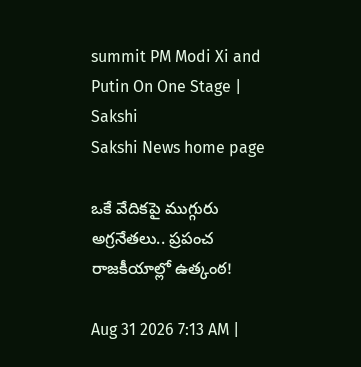summit PM Modi Xi and Putin On One Stage | Sakshi
Sakshi News home page

ఒకే వేదికపై ముగ్గురు అగ్రనేతలు.. ప్రపంచ రాజకీయాల్లో ఉత్కంఠ!

Aug 31 2026 7:13 AM |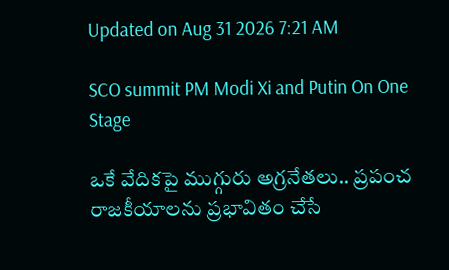Updated on Aug 31 2026 7:21 AM

SCO summit PM Modi Xi and Putin On One Stage

ఒకే వేదికపై ముగ్గురు అగ్రనేతలు.. ప్రపంచ రాజకీయాలను ప్రభావితం చేసే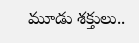మూడు శక్తులు..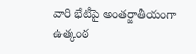వారి భేటీపై అంతర్జాతీయంగా ఉత్కంఠ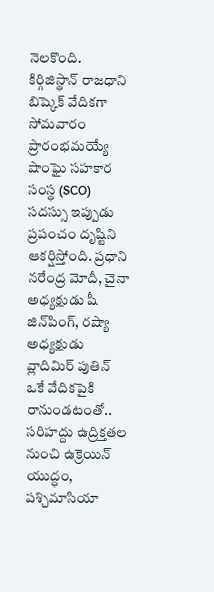నెలకొంది.  కిర్గిజిస్థాన్‌ రాజధాని బిష్కెక్‌ వేదికగా సోమవారం ప్రారంభమయ్యే షాంఘై సహకార సంస్థ (SCO) సదస్సు ఇప్పుడు ప్రపంచం దృష్టిని ఆకర్షిస్తోంది. ప్రధాని నరేంద్ర మోదీ, చైనా అధ్యక్షుడు షీ జిన్‌పింగ్‌, రష్యా అధ్యక్షుడు వ్లాదిమిర్‌ పుతిన్‌ ఒకే వేదికపైకి రానుండటంతో.. సరిహద్దు ఉద్రిక్తతల నుంచి ఉక్రెయిన్‌ యుద్ధం, పశ్చిమాసియా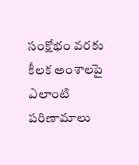సంక్షోభం వరకు కీలక అంశాలపై ఎలాంటి పరిణామాలు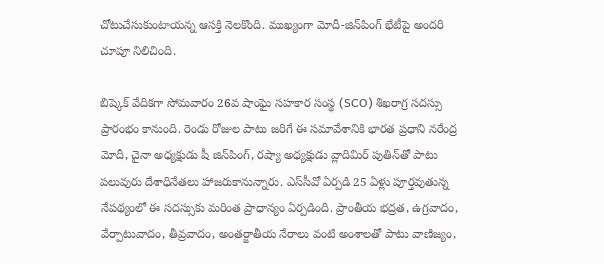చోటుచేసుకుంటాయన్న ఆసక్తి నెలకొంది. ముఖ్యంగా మోదీ-జిన్‌పింగ్‌ భేటీపై అందరి చూపూ నిలిచింది.

బిష్కెక్‌ వేదికగా సోమవారం 26వ షాంఘై సహకార సంస్థ (SCO) శిఖరాగ్ర సదస్సు ప్రారంభం కానుంది. రెండు రోజుల పాటు జరిగే ఈ సమావేశానికి భారత ప్రధాని నరేంద్ర మోదీ, చైనా అధ్యక్షుడు షీ జిన్‌పింగ్‌, రష్యా అధ్యక్షుడు వ్లాదిమిర్‌ పుతిన్‌తో పాటు పలువురు దేశాధినేతలు హాజరుకానున్నారు. ఎస్‌సీవో ఏర్పడి 25 ఏళ్లు పూర్తవుతున్న నేపథ్యంలో ఈ సదస్సుకు మరింత ప్రాధాన్యం ఏర్పడింది. ప్రాంతీయ భద్రత, ఉగ్రవాదం, వేర్పాటువాదం, తీవ్రవాదం, అంతర్జాతీయ నేరాలు వంటి అంశాలతో పాటు వాణిజ్యం,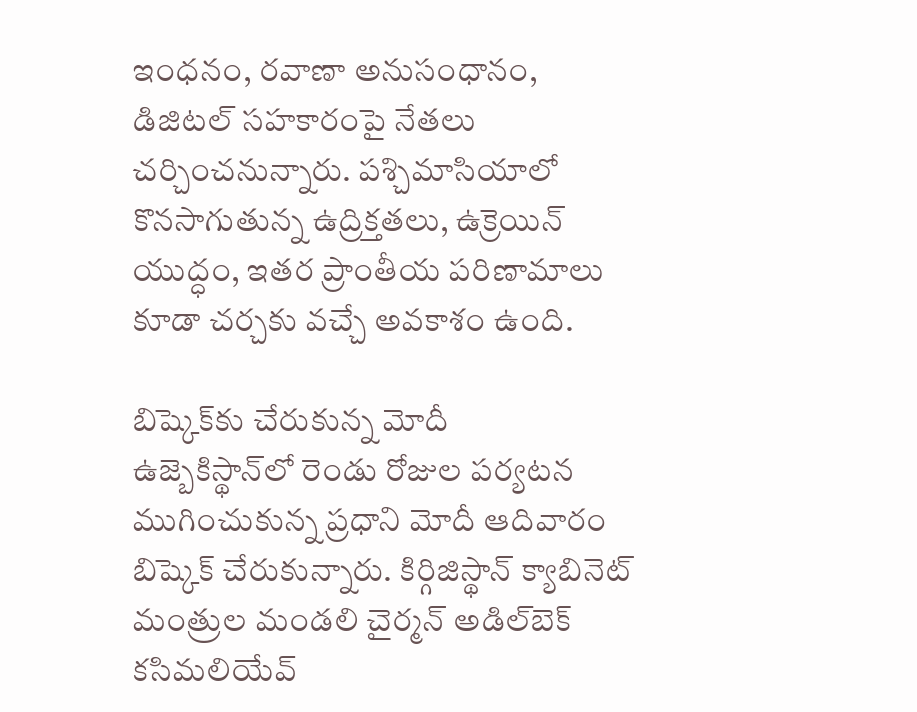ఇంధనం, రవాణా అనుసంధానం, డిజిటల్‌ సహకారంపై నేతలు చర్చించనున్నారు. పశ్చిమాసియాలో కొనసాగుతున్న ఉద్రిక్తతలు, ఉక్రెయిన్‌ యుద్ధం, ఇతర ప్రాంతీయ పరిణామాలు కూడా చర్చకు వచ్చే అవకాశం ఉంది.

బిష్కెక్‌కు చేరుకున్న మోదీ
ఉజ్బెకిస్థాన్‌లో రెండు రోజుల పర్యటన ముగించుకున్న ప్రధాని మోదీ ఆదివారం బిష్కెక్‌ చేరుకున్నారు. కిర్గిజిస్థాన్‌ క్యాబినెట్‌ మంత్రుల మండలి చైర్మన్‌ అడిల్‌బెక్‌ కసిమలియేవ్‌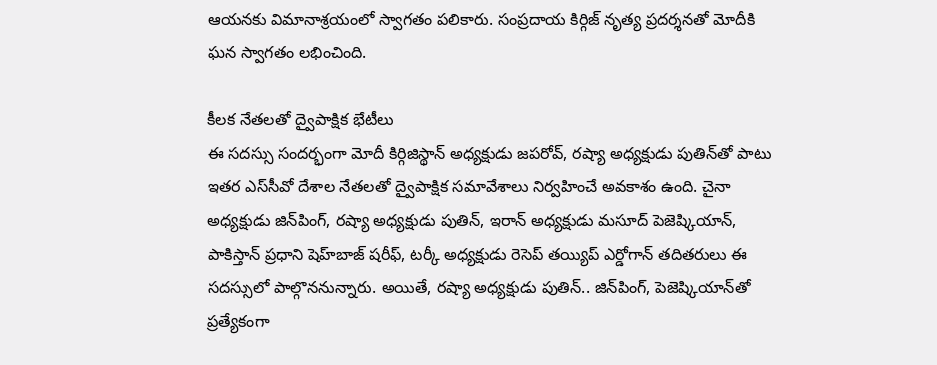ఆయనకు విమానాశ్రయంలో స్వాగతం పలికారు. సంప్రదాయ కిర్గిజ్‌ నృత్య ప్రదర్శనతో మోదీకి ఘన స్వాగతం లభించింది.

కీలక నేతలతో ద్వైపాక్షిక భేటీలు
ఈ సదస్సు సందర్భంగా మోదీ కిర్గిజిస్థాన్‌ అధ్యక్షుడు జపరోవ్‌, రష్యా అధ్యక్షుడు పుతిన్‌తో పాటు ఇతర ఎస్‌సీవో దేశాల నేతలతో ద్వైపాక్షిక సమావేశాలు నిర్వహించే అవకాశం ఉంది. చైనా అధ్యక్షుడు జిన్‌పింగ్‌, రష్యా అధ్యక్షుడు పుతిన్‌, ఇరాన్‌ అధ్యక్షుడు మసూద్‌ పెజెష్కియాన్‌, పాకిస్తాన్‌ ప్రధాని షెహ్‌బాజ్‌ షరీఫ్‌, టర్కీ అధ్యక్షుడు రెసెప్‌ తయ్యిప్‌ ఎర్డోగాన్‌ తదితరులు ఈ సదస్సులో పాల్గొననున్నారు. అయితే, రష్యా అధ్యక్షుడు పుతిన్‌.. జిన్‌పింగ్‌, పెజెష్కియాన్‌తో ప్రత్యేకంగా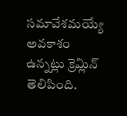సమావేశమయ్యే అవకాశం ఉన్నట్లు క్రెమ్లిన్‌ తెలిపింది.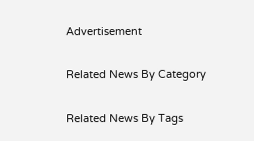Advertisement

Related News By Category

Related News By Tags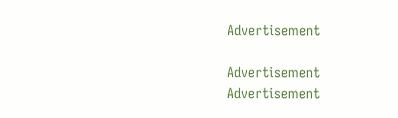Advertisement

Advertisement
Advertisement